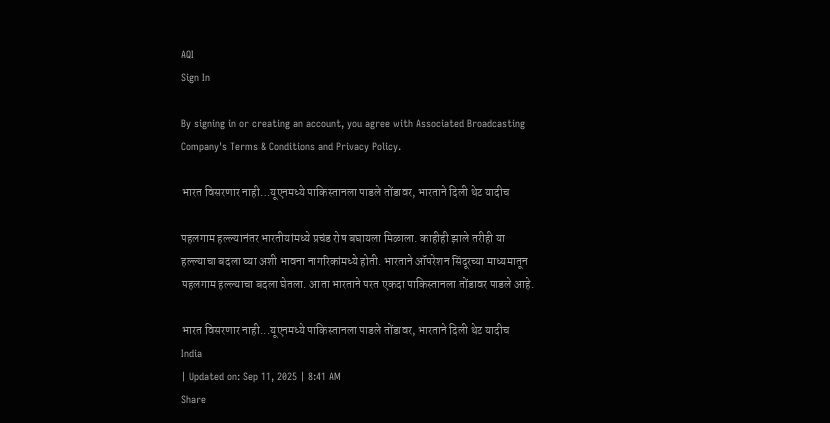AQI
Sign In

By signing in or creating an account, you agree with Associated Broadcasting Company's Terms & Conditions and Privacy Policy.

भारत विसरणार नाही…यूएनमध्ये पाकिस्तानला पाडले तोंडावर, भारताने दिली थेट यादीच

पहलगाम हल्ल्यानंतर भारतीयांमध्ये प्रचंड रोष बघायला मिळाला. काहीही झाले तरीही या हल्ल्याचा बदला घ्या अशी भावना नागरिकांमध्ये होती. भारताने ऑपरेशन सिंदूरच्या माध्यमातून पहलगाम हल्ल्याचा बदला घेतला. आता भारताने परत एकदा पाकिस्तानला तोंडावर पाडले आहे.

भारत विसरणार नाही...यूएनमध्ये पाकिस्तानला पाडले तोंडावर, भारताने दिली थेट यादीच
India
| Updated on: Sep 11, 2025 | 8:41 AM
Share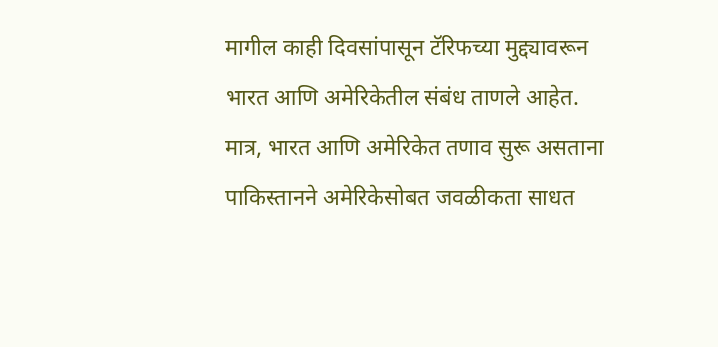मागील काही दिवसांपासून टॅरिफच्या मुद्द्यावरून भारत आणि अमेरिकेतील संबंध ताणले आहेत. मात्र, भारत आणि अमेरिकेत तणाव सुरू असताना पाकिस्तानने अमेरिकेसोबत जवळीकता साधत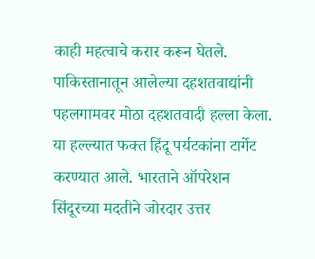काही महत्वाचे करार करून घेतले. पाकिस्तानातून आलेल्या दहशतवाद्यांनी पहलगामवर मोठा दहशतवादी हल्ला केला. या हल्ल्यात फक्त हिंदू पर्यटकांना टार्गेट करण्यात आले. भारताने ऑपरेशन सिंदूरच्या मदतीने जोरदार उत्तर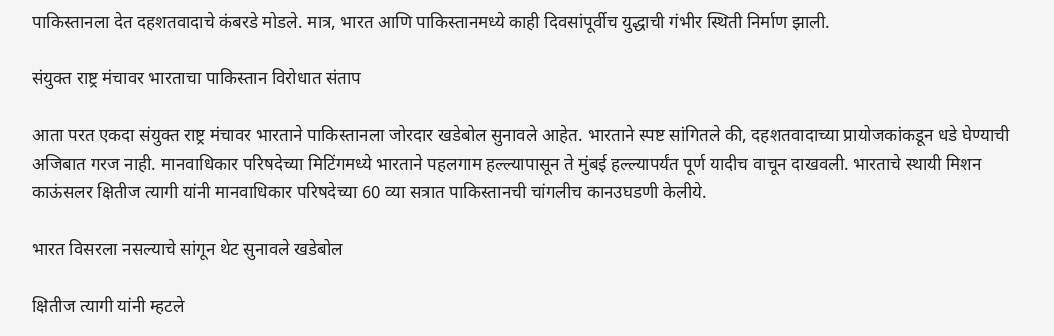पाकिस्तानला देत दहशतवादाचे कंबरडे मोडले. मात्र, भारत आणि पाकिस्तानमध्ये काही दिवसांपूर्वीच युद्धाची गंभीर स्थिती निर्माण झाली.

संयुक्त राष्ट्र मंचावर भारताचा पाकिस्तान विरोधात संताप

आता परत एकदा संयुक्त राष्ट्र मंचावर भारताने पाकिस्तानला जोरदार खडेबोल सुनावले आहेत. भारताने स्पष्ट सांगितले की, दहशतवादाच्या प्रायोजकांकडून धडे घेण्याची अजिबात गरज नाही. मानवाधिकार परिषदेच्या मिटिंगमध्ये भारताने पहलगाम हल्ल्यापासून ते मुंबई हल्ल्यापर्यंत पूर्ण यादीच वाचून दाखवली. भारताचे स्थायी मिशन काऊंसलर क्षितीज त्यागी यांनी मानवाधिकार परिषदेच्या 60 व्या सत्रात पाकिस्तानची चांगलीच कानउघडणी केलीये.

भारत विसरला नसल्याचे सांगून थेट सुनावले खडेबोल

क्षितीज त्यागी यांनी म्हटले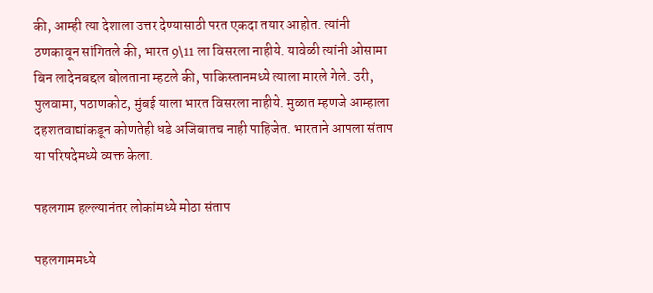की, आम्ही त्या देशाला उत्तर देण्यासाठी परत एकदा तयार आहोत. त्यांनी ठणकावून सांगितले की, भारत 9\11 ला विसरला नाहीये. यावेळी त्यांनी ओसामा बिन लादेनबद्दल बोलताना म्हटले की, पाकिस्तानमध्ये त्याला मारले गेले. उरी, पुलवामा, पठाणकोट, मुंबई याला भारत विसरला नाहीये. मुळात म्हणजे आम्हाला दहशतवाद्यांकडून कोणतेही धडे अजिबातच नाही पाहिजेत. भारताने आपला संताप या परिषदेमध्ये व्यक्त केला.

पहलगाम हल्ल्यानंतर लोकांमध्ये मोठा संताप

पहलगाममध्ये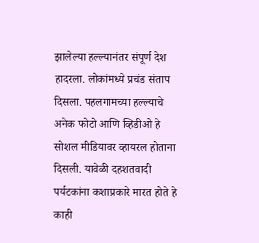झालेल्या हल्ल्यानंतर संपूर्ण देश हादरला. लोकांमध्ये प्रचंड संताप दिसला. पहलगामच्या हल्ल्याचे अनेक फोटो आणि व्हिडीओ हे सोशल मीडियावर व्हायरल होताना दिसली. यावेळी दहशतवादी पर्यटकांना कशाप्रकारे मारत होते हे काही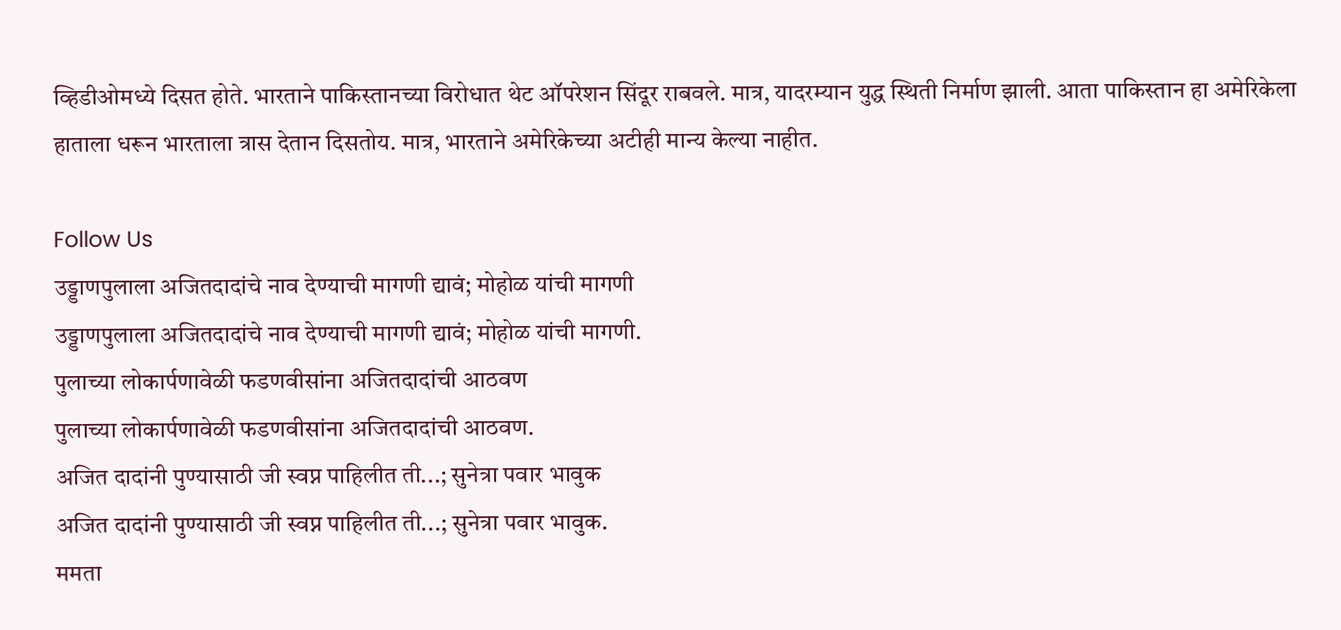व्हिडीओमध्ये दिसत होते. भारताने पाकिस्तानच्या विरोधात थेट ऑपरेशन सिंदूर राबवले. मात्र, यादरम्यान युद्ध स्थिती निर्माण झाली. आता पाकिस्तान हा अमेरिकेला हाताला धरून भारताला त्रास देतान दिसतोय. मात्र, भारताने अमेरिकेच्या अटीही मान्य केल्या नाहीत.

Follow Us
उड्डाणपुलाला अजितदादांचे नाव देण्याची मागणी द्यावं; मोहोळ यांची मागणी
उड्डाणपुलाला अजितदादांचे नाव देण्याची मागणी द्यावं; मोहोळ यांची मागणी.
पुलाच्या लोकार्पणावेळी फडणवीसांना अजितदादांची आठवण
पुलाच्या लोकार्पणावेळी फडणवीसांना अजितदादांची आठवण.
अजित दादांनी पुण्यासाठी जी स्वप्न पाहिलीत ती...; सुनेत्रा पवार भावुक
अजित दादांनी पुण्यासाठी जी स्वप्न पाहिलीत ती...; सुनेत्रा पवार भावुक.
ममता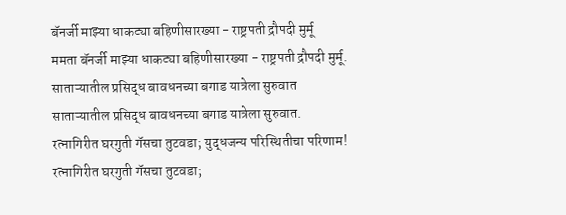बॅनर्जी माझ्या धाकट्या बहिणीसारख्या - राष्ट्रपती द्रौपदी मुर्मू
ममता बॅनर्जी माझ्या धाकट्या बहिणीसारख्या - राष्ट्रपती द्रौपदी मुर्मू.
साताऱ्यातील प्रसिद्ध बावधनच्या बगाड यात्रेला सुरुवात
साताऱ्यातील प्रसिद्ध बावधनच्या बगाड यात्रेला सुरुवात.
रत्नागिरीत घरगुती गॅसचा तुटवडा; युद्धजन्य परिस्थितीचा परिणाम!
रत्नागिरीत घरगुती गॅसचा तुटवडा;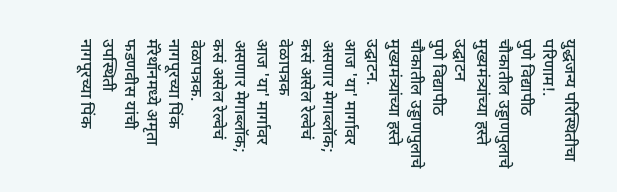युद्धजन्य परिस्थितीचा परिणाम!.
पुणे विद्यापीठ चौकातील उड्डाणपुलाचे मुख्यमंत्र्यांच्या हस्ते उद्घाटन
पुणे विद्यापीठ चौकातील उड्डाणपुलाचे मुख्यमंत्र्यांच्या हस्ते उद्घाटन.
आज 'या' मार्गावर असणार मेगाब्लॉक; कसं असेल रेल्वेचं वेळापत्रक
आज 'या' मार्गावर असणार मेगाब्लॉक; कसं असेल रेल्वेचं वेळापत्रक.
नागपूरच्या पिंक मॅरेथॉनमध्ये अमृता फडणवीस यांची उपस्थिती
नागपूरच्या पिंक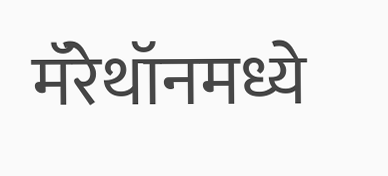मॅरेथॉनमध्ये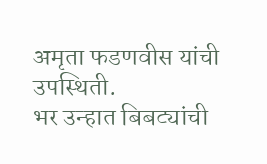अमृता फडणवीस यांची उपस्थिती.
भर उन्हात बिबट्यांची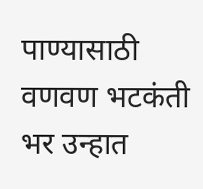पाण्यासाठी वणवण भटकंती
भर उन्हात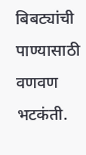बिबट्यांची पाण्यासाठी वणवण भटकंती.